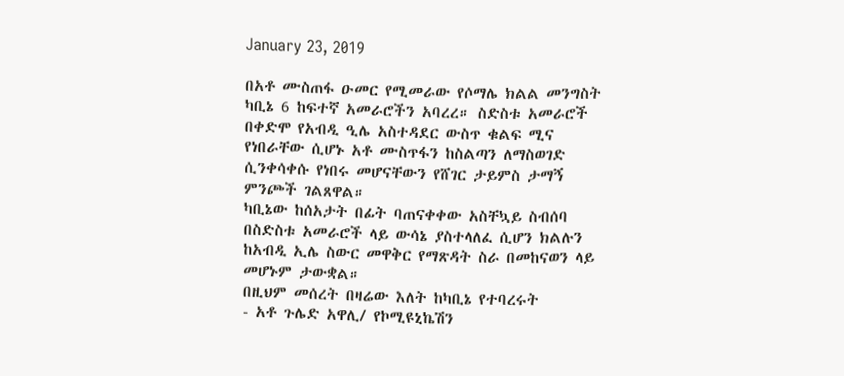January 23, 2019

በአቶ ሙስጠፋ ዑመር የሚመራው የሶማሌ ክልል መንግስት ካቢኔ 6 ከፍተኛ አመራሮችን አባረረ። ስድስቱ አመራሮች በቀድሞ የአብዲ ዒሌ አስተዳደር ውስጥ ቁልፍ ሚና የነበራቸው ሲሆኑ አቶ ሙስጥፋን ከስልጣን ለማስወገድ ሲንቀሳቀሱ የነበሩ መሆናቸውን የሸገር ታይምስ ታማኝ ምንጮች ገልጸዋል።
ካቢኔው ከሰአታት በፊት ባጠናቀቀው አስቸኳይ ስብሰባ በስድስቱ አመራሮች ላይ ውሳኔ ያስተላለፈ ሲሆን ክልሉን ከአብዲ ኢሌ ስውር መዋቅር የማጽዳት ስራ በመከናወን ላይ መሆኑም ታውቋል።
በዚህም መሰረት በዛሬው እለት ከካቢኔ የተባረሩት
- አቶ ጉሌድ አዋሊ/ የኮሚዩኒኬሽን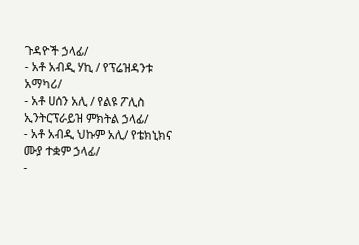ጉዳዮች ኃላፊ/
- አቶ አብዲ ሃኪ / የፕሬዝዳንቱ አማካሪ/
- አቶ ሀሰን አሊ / የልዩ ፖሊስ ኢንትርፕራይዝ ምክትል ኃላፊ/
- አቶ አብዲ ህኩም አሊ/ የቴክኒክና ሙያ ተቋም ኃላፊ/
-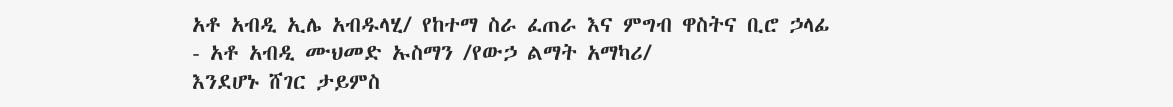አቶ አብዲ ኢሌ አብዱላሂ/ የከተማ ስራ ፈጠራ እና ምግብ ዋስትና ቢሮ ኃላፊ
- አቶ አብዲ ሙህመድ ኡስማን /የውኃ ልማት አማካሪ/
እንደሆኑ ሸገር ታይምስ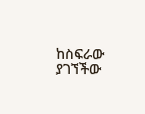ከስፍራው ያገኘችው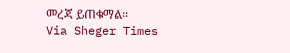መረጃ ይጠቁማል፡፡
Via Sheger Times